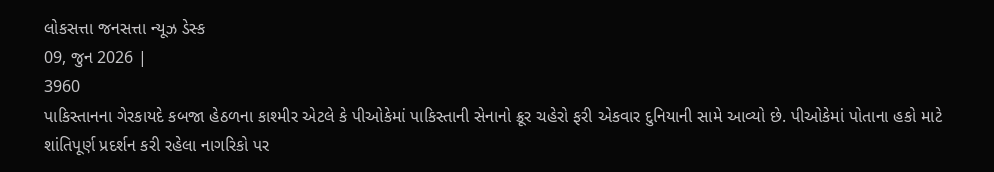લોકસત્તા જનસત્તા ન્યૂઝ ડેસ્ક
09, જુન 2026 |
3960
પાકિસ્તાનના ગેરકાયદે કબજા હેઠળના કાશ્મીર એટલે કે પીઓકેમાં પાકિસ્તાની સેનાનો ક્રૂર ચહેરો ફરી એકવાર દુનિયાની સામે આવ્યો છે. પીઓકેમાં પોતાના હકો માટે શાંતિપૂર્ણ પ્રદર્શન કરી રહેલા નાગરિકો પર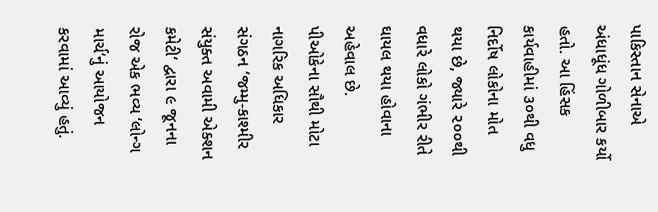પાકિસ્તાન સેનાએ અંધાધૂંધ ગોળીબાર કર્યો હતો. આ હિંસક કાર્યવાહીમાં ૩૦થી વધુ નિર્દોષ લોકોના મોત થયા છે, જ્યારે ૨૦૦થી વધારે લોકો ગંભીર રીતે ઘાયલ થયા હોવાના અહેવાલ છે.
પીઓકેના સૌથી મોટા નાગરિક અધિકાર સંગઠન ‘જમ્મુ-કાશ્મીર સંયુક્ત અવામી એક્શન કમેટી‘ દ્વારા ૯ જૂનના રોજ એક ભવ્ય ‘લોન્ગ માર્ચ‘નું આયોજન કરવામાં આવ્યું હતું.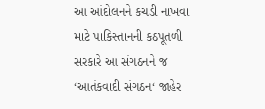આ આંદોલનને કચડી નાખવા માટે પાકિસ્તાનની કઠપૂતળી સરકારે આ સંગઠનને જ ‘આતંકવાદી સંગઠન‘ જાહેર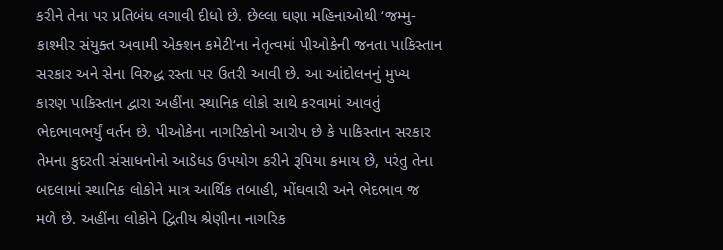કરીને તેના પર પ્રતિબંધ લગાવી દીધો છે. છેલ્લા ઘણા મહિનાઓથી ‘જમ્મુ-કાશ્મીર સંયુક્ત અવામી એક્શન કમેટી‘ના નેતૃત્વમાં પીઓકેની જનતા પાકિસ્તાન સરકાર અને સેના વિરુદ્ધ રસ્તા પર ઉતરી આવી છે. આ આંદોલનનું મુખ્ય કારણ પાકિસ્તાન દ્વારા અહીંના સ્થાનિક લોકો સાથે કરવામાં આવતું ભેદભાવભર્યું વર્તન છે. પીઓકેના નાગરિકોનો આરોપ છે કે પાકિસ્તાન સરકાર તેમના કુદરતી સંસાધનોનો આડેધડ ઉપયોગ કરીને રૂપિયા કમાય છે, પરંતુ તેના બદલામાં સ્થાનિક લોકોને માત્ર આર્થિક તબાહી, મોંઘવારી અને ભેદભાવ જ મળે છે. અહીંના લોકોને દ્વિતીય શ્રેણીના નાગરિક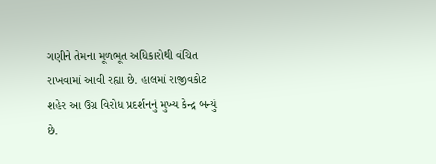ગણીને તેમના મૂળભૂત અધિકારોથી વંચિત રાખવામાં આવી રહ્યા છે. હાલમાં રાજીવકોટ શહેર આ ઉગ્ર વિરોધ પ્રદર્શનનું મુખ્ય કેન્દ્ર બન્યું છે.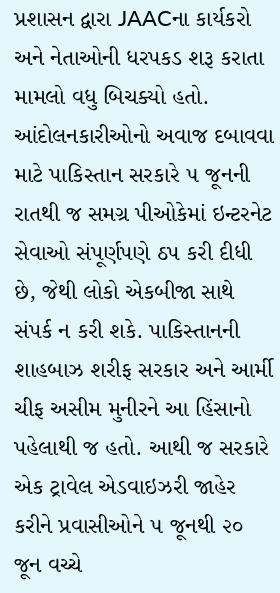પ્રશાસન દ્વારા JAACના કાર્યકરો અને નેતાઓની ધરપકડ શરૂ કરાતા મામલો વધુ બિચક્યો હતો. આંદોલનકારીઓનો અવાજ દબાવવા માટે પાકિસ્તાન સરકારે ૫ જૂનની રાતથી જ સમગ્ર પીઓકેમાં ઇન્ટરનેટ સેવાઓ સંપૂર્ણપણે ઠપ કરી દીધી છે, જેથી લોકો એકબીજા સાથે સંપર્ક ન કરી શકે. પાકિસ્તાનની શાહબાઝ શરીફ સરકાર અને આર્મી ચીફ અસીમ મુનીરને આ હિંસાનો પહેલાથી જ હતો. આથી જ સરકારે એક ટ્રાવેલ એડવાઇઝરી જાહેર કરીને પ્રવાસીઓને ૫ જૂનથી ૨૦ જૂન વચ્ચે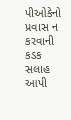પીઓકેનો પ્રવાસ ન કરવાની કડક સલાહ આપી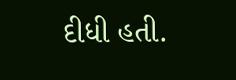દીધી હતી.